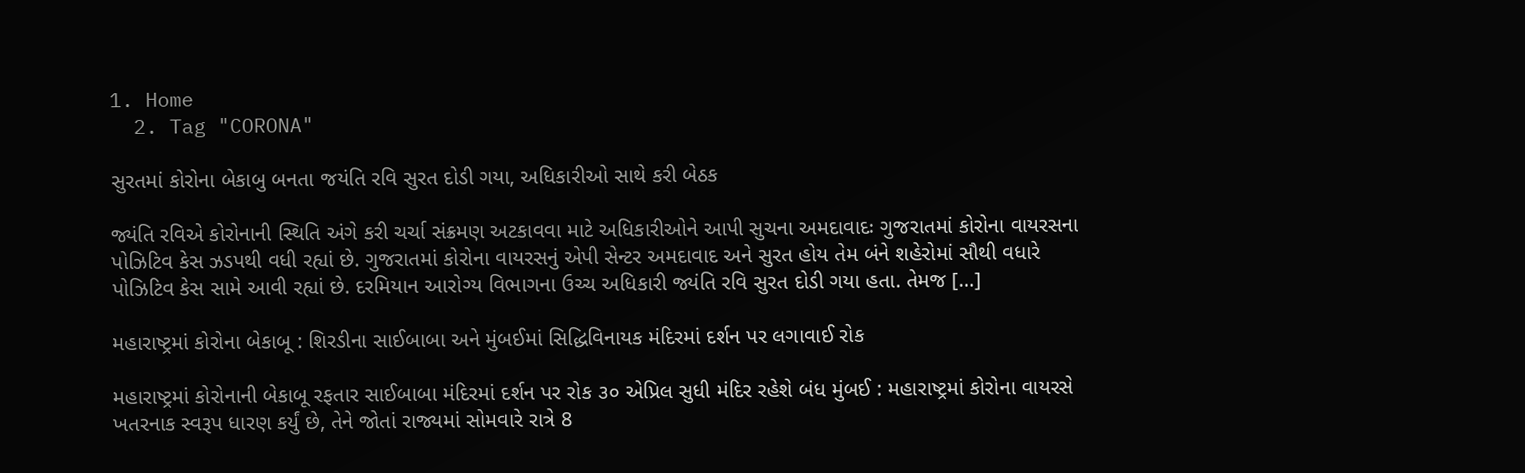1. Home
  2. Tag "CORONA"

સુરતમાં કોરોના બેકાબુ બનતા જયંતિ રવિ સુરત દોડી ગયા, અધિકારીઓ સાથે કરી બેઠક

જ્યંતિ રવિએ કોરોનાની સ્થિતિ અંગે કરી ચર્ચા સંક્રમણ અટકાવવા માટે અધિકારીઓને આપી સુચના અમદાવાદઃ ગુજરાતમાં કોરોના વાયરસના પોઝિટિવ કેસ ઝડપથી વધી રહ્યાં છે. ગુજરાતમાં કોરોના વાયરસનું એપી સેન્ટર અમદાવાદ અને સુરત હોય તેમ બંને શહેરોમાં સૌથી વધારે પોઝિટિવ કેસ સામે આવી રહ્યાં છે. દરમિયાન આરોગ્ય વિભાગના ઉચ્ચ અધિકારી જ્યંતિ રવિ સુરત દોડી ગયા હતા. તેમજ […]

મહારાષ્ટ્રમાં કોરોના બેકાબૂ : શિરડીના સાઈબાબા અને મુંબઈમાં સિદ્ધિવિનાયક મંદિરમાં દર્શન પર લગાવાઈ રોક

મહારાષ્ટ્રમાં કોરોનાની બેકાબૂ રફતાર સાઈબાબા મંદિરમાં દર્શન પર રોક ૩૦ એપ્રિલ સુધી મંદિર રહેશે બંધ મુંબઈ : મહારાષ્ટ્રમાં કોરોના વાયરસે ખતરનાક સ્વરૂપ ધારણ કર્યું છે, તેને જોતાં રાજ્યમાં સોમવારે રાત્રે 8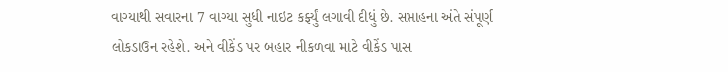વાગ્યાથી સવારના 7 વાગ્યા સુધી નાઇટ કર્ફ્યું લગાવી દીધું છે. સપ્તાહના અંતે સંપૂર્ણ લોકડાઉન રહેશે. અને વીકેંડ પર બહાર નીકળવા માટે વીકેંડ પાસ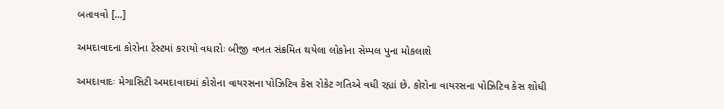બતાવવો […]

અમદાવાદના કોરોના ટેસ્ટમાં કરાયો વધારોઃ બીજી વખત સંક્રમિત થયેલા લોકોના સેમ્પલ પુના મોકલાશે

અમદાવાદઃ મેગાસિટી અમદાવાદમાં કોરોના વાયરસના પોઝિટિવ કેસ રોકેટ ગતિએ વધી રહ્યાં છે. કોરોના વાયરસના પોઝિટિવ કેસ શોધી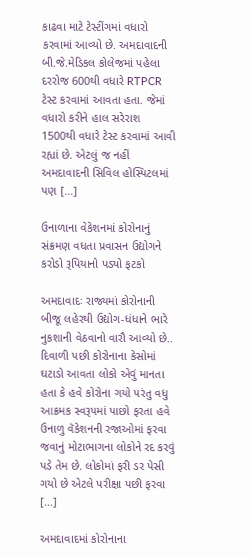કાઢવા માટે ટેસ્ટીંગમાં વધારો કરવામાં આવ્યો છે. અમદાવાદની બી.જે.મેડિકલ કોલેજમાં પહેલા દરરોજ 600થી વધારે RTPCR ટેસ્ટ કરવામાં આવતા હતા. જેમાં વધારો કરીને હાલ સરેરાશ 1500થી વધારે ટેસ્ટ કરવામાં આવી રહ્યાં છે. એટલું જ નહીં અમદાવાદની સિવિલ હોસ્પિટલમાં પણ […]

ઉનાળાના વેકેશનમાં કોરોનાનું સંક્રમણ વધતા પ્રવાસન ઉદ્યોગને કરોડો રૂપિયાનો પડ્યો ફટકો

અમદાવાદઃ રાજ્યમાં કોરોનાની બીજૂ લહેરથી ઉદ્યોગ-ધંધાને ભારે નુકશાની વેઠવાનો વારૌ આવ્યો છે.. દિવાળી પછી કોરોનાના કેસોમાં ઘટાડો આવતા લોકો એવું માનતા હતા કે હવે કોરોના ગયો પરંતુ વધુ આક્રમક સ્વરૂપમાં પાછો ફરતા હવે ઉનાળુ વૅકેશનની રજાઓમાં ફરવા જવાનું મોટાભાગના લોકોને રદ કરવું પડે તેમ છે. લોકોમાં ફરી ડર પેસી ગયો છે એટલે પરીક્ષા પછી ફરવા […]

અમદાવાદમાં કોરોનાના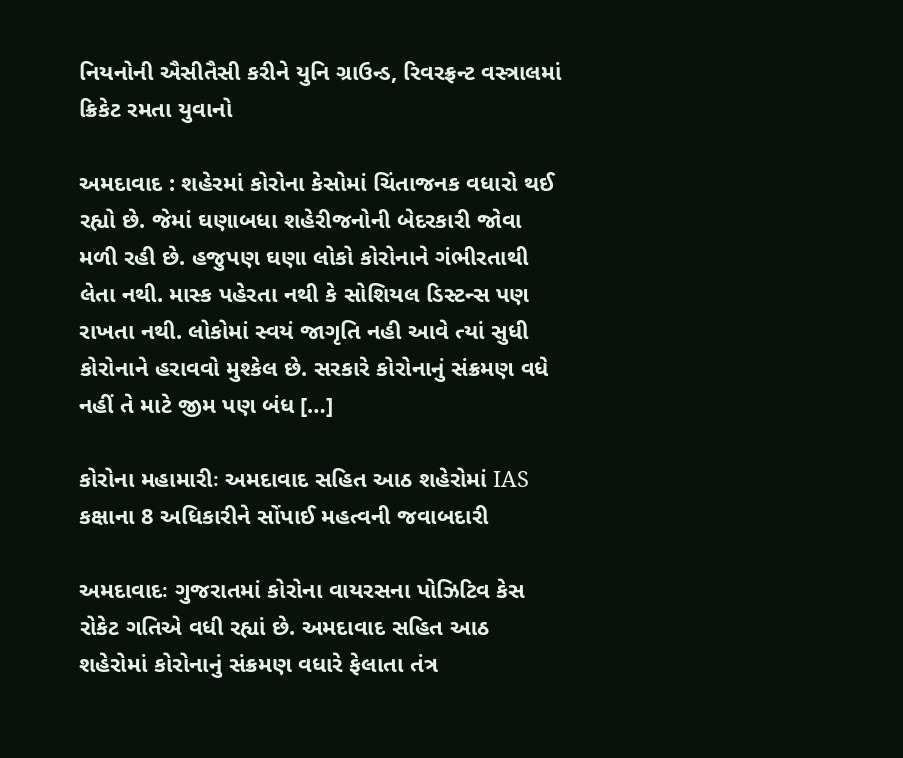નિયનોની ઐસીતૈસી કરીને યુનિ ગ્રાઉન્ડ, રિવરફ્રન્ટ વસ્ત્રાલમાં ક્રિકેટ રમતા યુવાનો

અમદાવાદ : શહેરમાં કોરોના કેસોમાં ચિંતાજનક વધારો થઈ રહ્યો છે. જેમાં ઘણાબધા શહેરીજનોની બેદરકારી જોવા મળી રહી છે. હજુપણ ઘણા લોકો કોરોનાને ગંભીરતાથી લેતા નથી. માસ્ક પહેરતા નથી કે સોશિયલ ડિસ્ટન્સ પણ રાખતા નથી. લોકોમાં સ્વયં જાગૃતિ નહી આવે ત્યાં સુધી કોરોનાને હરાવવો મુશ્કેલ છે. સરકારે કોરોનાનું સંક્રમણ વધે નહીં તે માટે જીમ પણ બંધ […]

કોરોના મહામારીઃ અમદાવાદ સહિત આઠ શહેરોમાં IAS કક્ષાના 8 અધિકારીને સોંપાઈ મહત્વની જવાબદારી

અમદાવાદઃ ગુજરાતમાં કોરોના વાયરસના પોઝિટિવ કેસ રોકેટ ગતિએ વધી રહ્યાં છે. અમદાવાદ સહિત આઠ શહેરોમાં કોરોનાનું સંક્રમણ વધારે ફેલાતા તંત્ર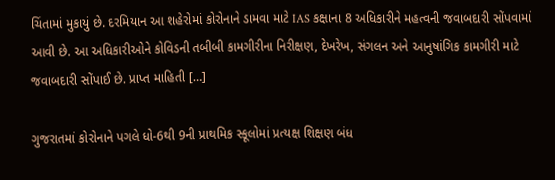ચિંતામાં મુકાયું છે. દરમિયાન આ શહેરોમાં કોરોનાને ડામવા માટે IAS કક્ષાના 8 અધિકારીને મહત્વની જવાબદારી સોંપવામાં આવી છે. આ અધિકારીઓને કોવિડની તબીબી કામગીરીના નિરીક્ષણ, દેખરેખ, સંગલન અને આનુષાંગિક કામગીરી માટે જવાબદારી સોંપાઈ છે. પ્રાપ્ત માહિતી […]

ગુજરાતમાં કોરોનાને પગલે ધો-6થી 9ની પ્રાથમિક સ્કૂલોમાં પ્રત્યક્ષ શિક્ષણ બંધ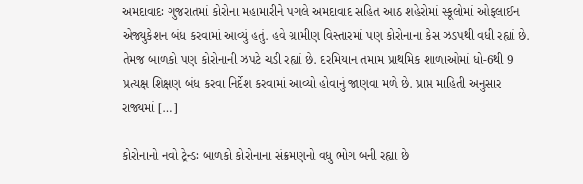અમદાવાદઃ ગુજરાતમાં કોરોના મહામારીને પગલે અમદાવાદ સહિત આઠ શહેરોમાં સ્કૂલોમાં ઓફલાઈન એજ્યુકેશન બંધ કરવામાં આવ્યું હતું. હવે ગ્રામીણ વિસ્તારમાં પણ કોરોનાના કેસ ઝડપથી વધી રહ્યાં છે. તેમજ બાળકો પણ કોરોનાની ઝપટે ચડી રહ્યાં છે. દરમિયાન તમામ પ્રાથમિક શાળાઓમાં ધો-6થી 9 પ્રત્યક્ષ શિક્ષણ બંધ કરવા નિર્દેશ કરવામાં આવ્યો હોવાનું જાણવા મળે છે. પ્રાપ્ત માહિતી અનુસાર રાજ્યમાં […]

કોરોનાનો નવો ટ્રેન્ડઃ બાળકો કોરોનાના સંક્રમણનો વધુ ભોગ બની રહ્યા છે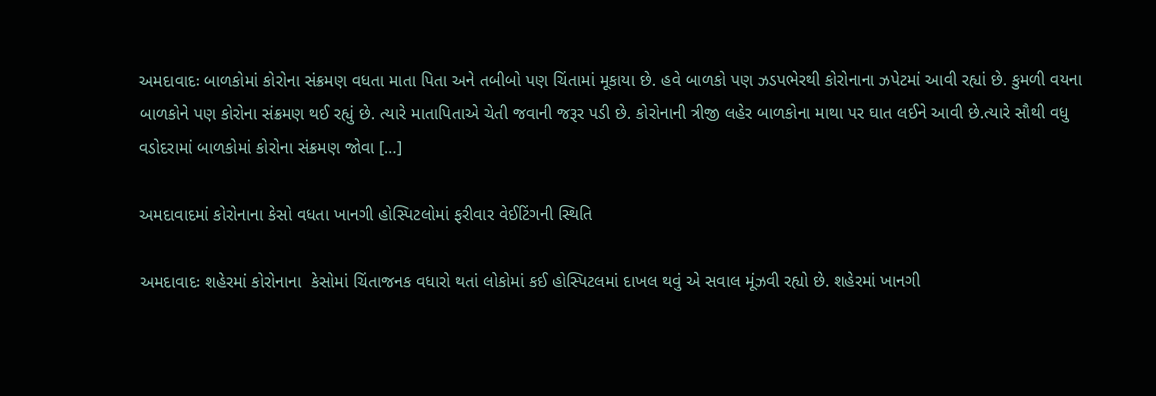અમદાવાદઃ બાળકોમાં કોરોના સંક્રમણ વધતા માતા પિતા અને તબીબો પણ ચિંતામાં મૂકાયા છે. હવે બાળકો પણ ઝડપભેરથી કોરોનાના ઝપેટમાં આવી રહ્યાં છે. કુમળી વયના બાળકોને પણ કોરોના સંક્રમણ થઈ રહ્યું છે. ત્યારે માતાપિતાએ ચેતી જવાની જરૂર પડી છે. કોરોનાની ત્રીજી લહેર બાળકોના માથા પર ઘાત લઈને આવી છે.ત્યારે સૌથી વધુ વડોદરામાં બાળકોમાં કોરોના સંક્રમણ જોવા […]

અમદાવાદમાં કોરોનાના કેસો વધતા ખાનગી હોસ્પિટલોમાં ફરીવાર વેઈટિંગની સ્થિતિ

અમદાવાદઃ શહેરમાં કોરોનાના  કેસોમાં ચિંતાજનક વધારો થતાં લોકોમાં કઈ હોસ્પિટલમાં દાખલ થવું એ સવાલ મૂંઝવી રહ્યો છે. શહેરમાં ખાનગી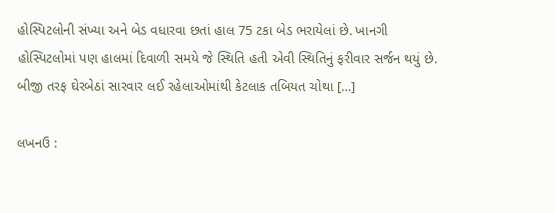હોસ્પિટલોની સંખ્યા અને બેડ વધારવા છતાં હાલ 75 ટકા બેડ ભરાયેલાં છે. ખાનગી હોસ્પિટલોમાં પણ હાલમાં દિવાળી સમયે જે સ્થિતિ હતી એવી સ્થિતિનું ફરીવાર સર્જન થયું છે. બીજી તરફ ઘેરબેઠાં સારવાર લઈ રહેલાઓમાંથી કેટલાક તબિયત ચોથા […]

લખનઉ :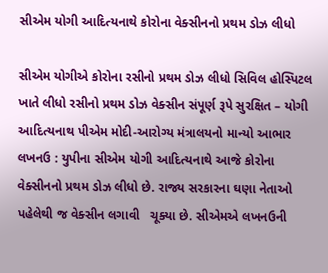સીએમ યોગી આદિત્યનાથે કોરોના વેક્સીનનો પ્રથમ ડોઝ લીધો

સીએમ યોગીએ કોરોના રસીનો પ્રથમ ડોઝ લીધો સિવિલ હોસ્પિટલ ખાતે લીધો રસીનો પ્રથમ ડોઝ વેક્સીન સંપૂર્ણ રૂપે સુરક્ષિત – યોગી આદિત્યનાથ પીએમ મોદી-આરોગ્ય મંત્રાલયનો માન્યો આભાર લખનઉ : યુપીના સીએમ યોગી આદિત્યનાથે આજે કોરોના વેક્સીનનો પ્રથમ ડોઝ લીધો છે. રાજ્ય સરકારના ઘણા નેતાઓ પહેલેથી જ વેક્સીન લગાવી   ચૂક્યા છે. સીએમએ લખનઉની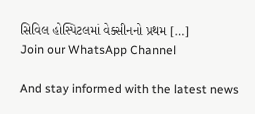સિવિલ હોસ્પિટલમાં વેક્સીનનો પ્રથમ […]
Join our WhatsApp Channel

And stay informed with the latest news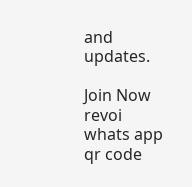and updates.

Join Now
revoi whats app qr code